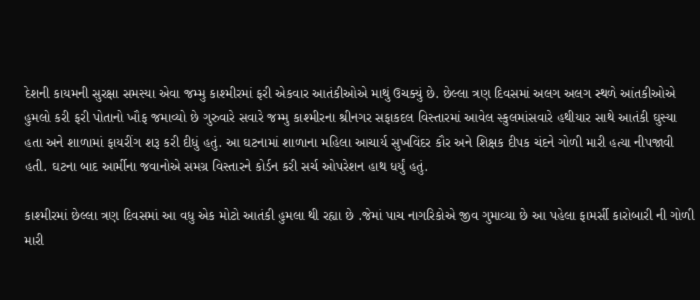દેશની કાયમની સુરક્ષા સમસ્યા એવા જમ્મુ કાશ્મીરમાં ફરી એકવાર આતંકીઓએ માથું ઉચક્યું છે. છેલ્લા ત્રણ દિવસમાં અલગ અલગ સ્થળે આંતકીઓએ હુમલો કરી ફરી પોતાનો ખૌફ જમાવ્યો છે ગુરુવારે સવારે જમ્મુ કાશ્મીરના શ્રીનગર સફાકદલ વિસ્તારમાં આવેલ સ્કુલમાંસવારે હથીયાર સાથે આતંકી ઘુસ્યા હતા અને શાળામાં ફાયરીંગ શરૂ કરી દીધું હતું. આ ઘટનામાં શાળાના મહિલા આચાર્ય સુખવિંદર કૌર અને શિક્ષક દીપક ચંદને ગોળી મારી હત્યા નીપજાવી હતી. ઘટના બાદ આર્મીના જવાનોએ સમગ્ર વિસ્તારને કોર્ડન કરી સર્ચ ઓપરેશન હાથ ધર્યું હતું.

કાશ્મીરમાં છેલ્લા ત્રણ દિવસમાં આ વધુ એક મોટો આતંકી હુમલા થી રહ્યા છે .જેમાં પાચ નાગરિકોએ જીવ ગુમાવ્યા છે આ પહેલા ફામર્સી કારોબારી ની ગોળી મારી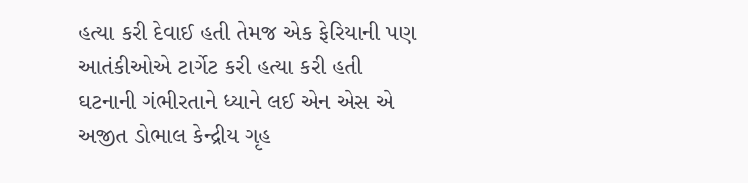હત્યા કરી દેવાઈ હતી તેમજ એક ફેરિયાની પણ આતંકીઓએ ટાર્ગેટ કરી હત્યા કરી હતી
ઘટનાની ગંભીરતાને ધ્યાને લઈ એન એસ એ અજીત ડોભાલ કેન્દ્રીય ગૃહ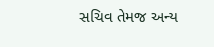સચિવ તેમજ અન્ય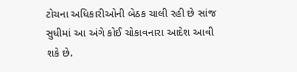ટોચના અધિકારીઓની બેઠક ચાલી રહી છે સાંજ સુધીમાં આ અંગે કોઈ ચોકાવનારા આદેશ આવી શકે છે.